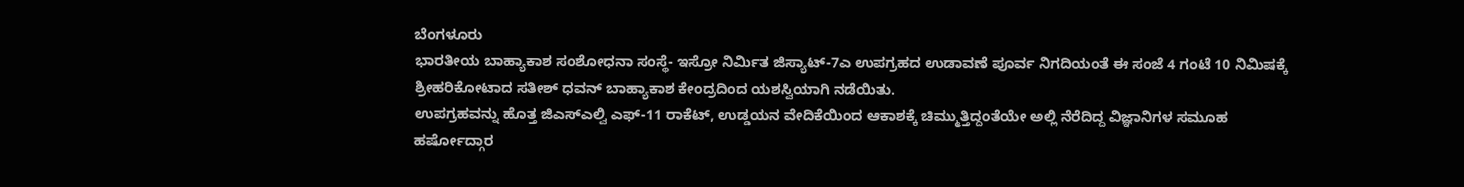ಬೆಂಗಳೂರು
ಭಾರತೀಯ ಬಾಹ್ಯಾಕಾಶ ಸಂಶೋಧನಾ ಸಂಸ್ಥೆ- ಇಸ್ರೋ ನಿರ್ಮಿತ ಜಿಸ್ಯಾಟ್-7ಎ ಉಪಗ್ರಹದ ಉಡಾವಣೆ ಪೂರ್ವ ನಿಗದಿಯಂತೆ ಈ ಸಂಜೆ 4 ಗಂಟೆ 10 ನಿಮಿಷಕ್ಕೆ ಶ್ರೀಹರಿಕೋಟಾದ ಸತೀಶ್ ಧವನ್ ಬಾಹ್ಯಾಕಾಶ ಕೇಂದ್ರದಿಂದ ಯಶಸ್ವಿಯಾಗಿ ನಡೆಯಿತು.
ಉಪಗ್ರಹವನ್ನು ಹೊತ್ತ ಜಿಎಸ್ಎಲ್ವಿ ಎಫ್-11 ರಾಕೆಟ್, ಉಡ್ಡಯನ ವೇದಿಕೆಯಿಂದ ಆಕಾಶಕ್ಕೆ ಚಿಮ್ಮುತ್ತಿದ್ದಂತೆಯೇ ಅಲ್ಲಿ ನೆರೆದಿದ್ದ ವಿಜ್ಞಾನಿಗಳ ಸಮೂಹ ಹರ್ಷೋದ್ಗಾರ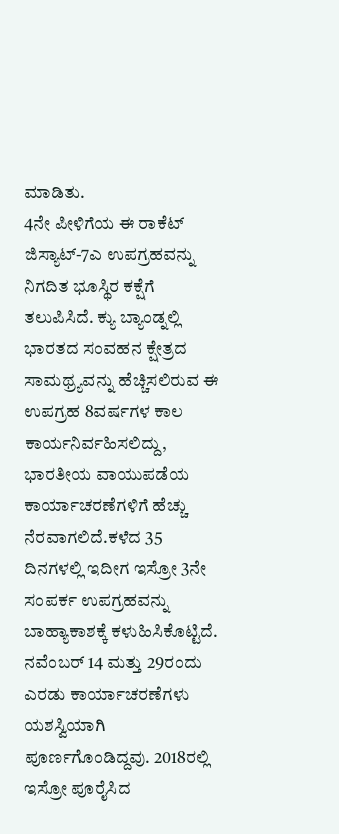ಮಾಡಿತು.
4ನೇ ಪೀಳಿಗೆಯ ಈ ರಾಕೆಟ್ ಜಿಸ್ಯಾಟ್-7ಎ ಉಪಗ್ರಹವನ್ನು ನಿಗದಿತ ಭೂಸ್ಥಿರ ಕಕ್ಷೆಗೆ ತಲುಪಿಸಿದೆ. ಕ್ಯು ಬ್ಯಾಂಡ್ನಲ್ಲಿ ಭಾರತದ ಸಂವಹನ ಕ್ಷೇತ್ರದ ಸಾಮಥ್ರ್ಯವನ್ನು ಹೆಚ್ಚಿಸಲಿರುವ ಈ ಉಪಗ್ರಹ 8ವರ್ಷಗಳ ಕಾಲ ಕಾರ್ಯನಿರ್ವಹಿಸಲಿದ್ದು, ಭಾರತೀಯ ವಾಯುಪಡೆಯ ಕಾರ್ಯಾಚರಣೆಗಳಿಗೆ ಹೆಚ್ಚು ನೆರವಾಗಲಿದೆ.ಕಳೆದ 35 ದಿನಗಳಲ್ಲಿ ಇದೀಗ ಇಸ್ರೋ 3ನೇ ಸಂಪರ್ಕ ಉಪಗ್ರಹವನ್ನು ಬಾಹ್ಯಾಕಾಶಕ್ಕೆ ಕಳುಹಿಸಿಕೊಟ್ಟಿದೆ.
ನವೆಂಬರ್ 14 ಮತ್ತು 29ರಂದು ಎರಡು ಕಾರ್ಯಾಚರಣೆಗಳು ಯಶಸ್ವಿಯಾಗಿ ಪೂರ್ಣಗೊಂಡಿದ್ದವು. 2018ರಲ್ಲಿ ಇಸ್ರೋ ಪೂರೈಸಿದ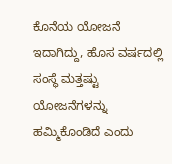ಕೊನೆಯ ಯೋಜನೆ ಇದಾಗಿದ್ದು, ಹೊಸ ವರ್ಷದಲ್ಲಿ ಸಂಸ್ಥೆ ಮತ್ತಷ್ಟು ಯೋಜನೆಗಳನ್ನು ಹಮ್ಮಿಕೊಂಡಿದೆ ಎಂದು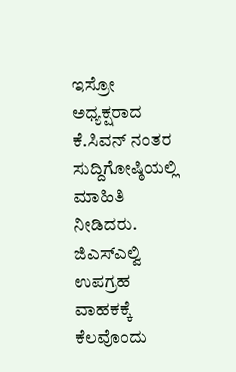ಇಸ್ರೋ ಅಧ್ಯಕ್ಷರಾದ ಕೆ.ಸಿವನ್ ನಂತರ ಸುದ್ದಿಗೋಷ್ಠಿಯಲ್ಲಿ ಮಾಹಿತಿ ನೀಡಿದರು.
ಜಿಎಸ್ಎಲ್ವಿ ಉಪಗ್ರಹ ವಾಹಕಕ್ಕೆ ಕೆಲವೊಂದು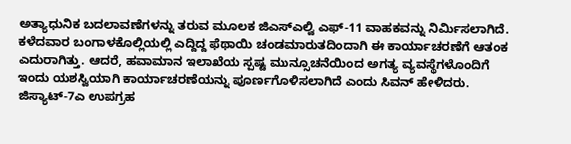ಅತ್ಯಾಧುನಿಕ ಬದಲಾವಣೆಗಳನ್ನು ತರುವ ಮೂಲಕ ಜಿಎಸ್ಎಲ್ವಿ ಎಫ್-11 ವಾಹಕವನ್ನು ನಿರ್ಮಿಸಲಾಗಿದೆ. ಕಳೆದವಾರ ಬಂಗಾಳಕೊಲ್ಲಿಯಲ್ಲಿ ಎದ್ದಿದ್ದ ಫೆಥಾಯಿ ಚಂಡಮಾರುತದಿಂದಾಗಿ ಈ ಕಾರ್ಯಾಚರಣೆಗೆ ಆತಂಕ ಎದುರಾಗಿತ್ತು. ಆದರೆ, ಹವಾಮಾನ ಇಲಾಖೆಯ ಸ್ಪಷ್ಟ ಮುನ್ಸೂಚನೆಯಿಂದ ಅಗತ್ಯ ವ್ಯವಸ್ಥೆಗಳೊಂದಿಗೆ ಇಂದು ಯಶಸ್ವಿಯಾಗಿ ಕಾರ್ಯಾಚರಣೆಯನ್ನು ಪೂರ್ಣಗೊಳಿಸಲಾಗಿದೆ ಎಂದು ಸಿವನ್ ಹೇಳಿದರು.
ಜಿಸ್ಯಾಟ್-7ಎ ಉಪಗ್ರಹ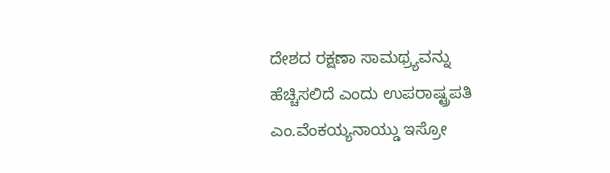ದೇಶದ ರಕ್ಷಣಾ ಸಾಮಥ್ರ್ಯವನ್ನು ಹೆಚ್ಚಿಸಲಿದೆ ಎಂದು ಉಪರಾಷ್ಟ್ರಪತಿ ಎಂ.ವೆಂಕಯ್ಯನಾಯ್ಡು ಇಸ್ರೋ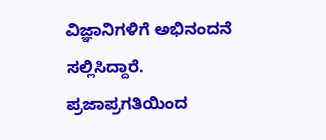ವಿಜ್ಞಾನಿಗಳಿಗೆ ಅಭಿನಂದನೆ ಸಲ್ಲಿಸಿದ್ದಾರೆ.
ಪ್ರಜಾಪ್ರಗತಿಯಿಂದ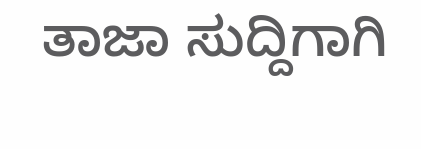ತಾಜಾ ಸುದ್ದಿಗಾಗಿ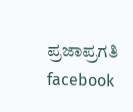ಪ್ರಜಾಪ್ರಗತಿ facebook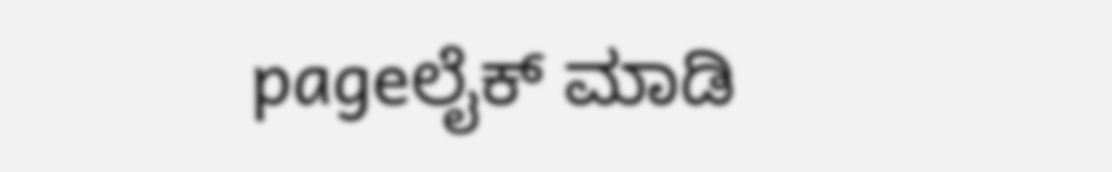pageಲೈಕ್ ಮಾಡಿ